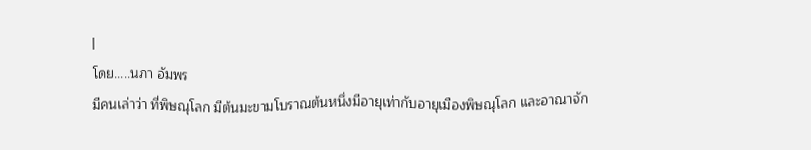|
โดย.....นภา อัมพร
มีคนเล่าว่า ที่พิษณุโลก มีต้นมะขามโบราณต้นหนึ่งมีอายุเท่ากับอายุเมืองพิษณุโลก และอาณาจัก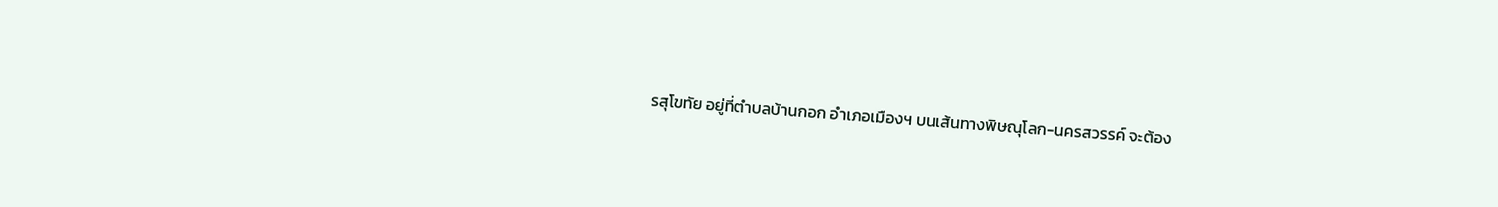รสุโขทัย อยู่ที่ตำบลบ้านกอก อำเภอเมืองฯ บนเส้นทางพิษณุโลก-นครสวรรค์ จะต้อง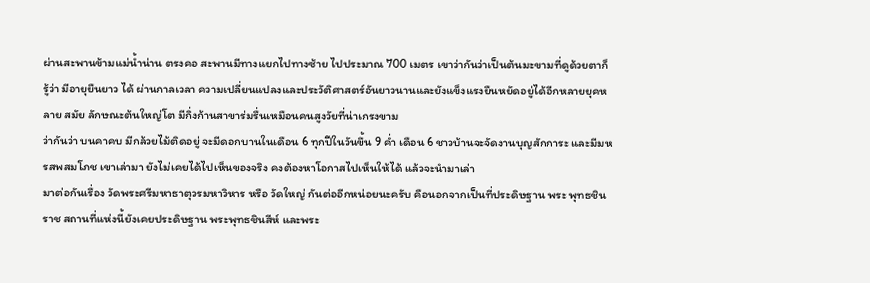ผ่านสะพานข้ามแม่น้ำน่าน ตรงคอ สะพานมีทางแยกไปทางซ้าย ไปประมาณ 700 เมตร เขาว่ากันว่าเป็นต้นมะขามที่ดูด้วยตาก็รู้ว่า มีอายุยืนยาว ได้ ผ่านกาลเวลา ความเปลี่ยนแปลงและประวัติศาสตร์อันยาวนานและยังแข็งแรงยืนหยัดอยู่ได้อีกหลายยุคหลาย สมัย ลักษณะต้นใหญ่โต มีกิ่งก้านสาขาร่มรื่นเหมือนคนสูงวัยที่น่าเกรงขาม
ว่ากันว่า บนคาคบ มีกล้วยไม้ติดอยู่ จะมีดอกบานในเดือน 6 ทุกปีในวันขึ้น 9 ค่ำ เดือน 6 ชาวบ้านจะจัดงานบุญสักการะ และมีมหรสพสมโภช เขาเล่ามา ยังไม่เคยได้ไปเห็นของจริง คงต้องหาโอกาสไปเห็นให้ได้ แล้วจะนำมาเล่า
มาต่อกันเรื่อง วัดพระศรีมหาธาตุวรมหาวิหาร หรือ วัดใหญ่ กันต่ออีกหน่อยนะครับ คือนอกจากเป็นที่ประดิษฐาน พระ พุทธชินราช สถานที่แห่งนี้ยังเคยประดิษฐาน พระพุทธชินสีห์ และพระ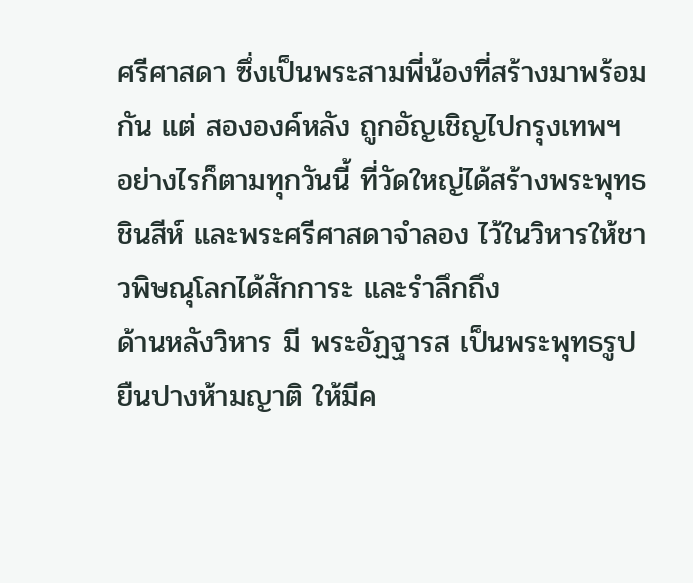ศรีศาสดา ซึ่งเป็นพระสามพี่น้องที่สร้างมาพร้อมกัน แต่ สององค์หลัง ถูกอัญเชิญไปกรุงเทพฯ
อย่างไรก็ตามทุกวันนี้ ที่วัดใหญ่ได้สร้างพระพุทธชินสีห์ และพระศรีศาสดาจำลอง ไว้ในวิหารให้ชาวพิษณุโลกได้สักการะ และรำลึกถึง
ด้านหลังวิหาร มี พระอัฏฐารส เป็นพระพุทธรูปยืนปางห้ามญาติ ให้มีค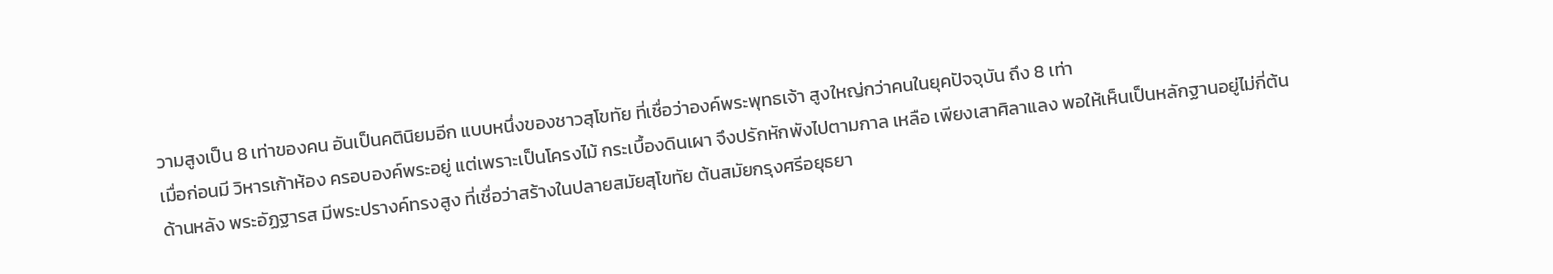วามสูงเป็น 8 เท่าของคน อันเป็นคตินิยมอีก แบบหนึ่งของชาวสุโขทัย ที่เชื่อว่าองค์พระพุทธเจ้า สูงใหญ่กว่าคนในยุคปัจจุบัน ถึง 8 เท่า
เมื่อก่อนมี วิหารเก้าห้อง ครอบองค์พระอยู่ แต่เพราะเป็นโครงไม้ กระเบื้องดินเผา จึงปรักหักพังไปตามกาล เหลือ เพียงเสาศิลาแลง พอให้เห็นเป็นหลักฐานอยู่ไม่กี่ต้น
ด้านหลัง พระอัฏฐารส มีพระปรางค์ทรงสูง ที่เชื่อว่าสร้างในปลายสมัยสุโขทัย ต้นสมัยกรุงศรีอยุธยา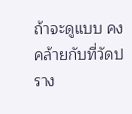ถ้าจะดูแบบ คงคล้ายกับที่วัดปราง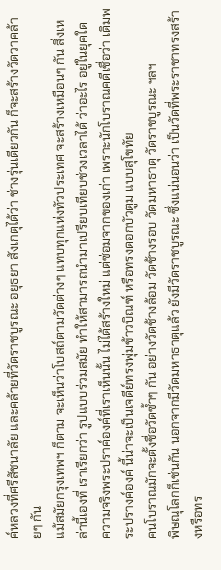ค์หลวงที่ศรีสัชนาลัย และคล้ายที่วัดราชบูรณะ อยุธยา สังเกตุได้ว่า ช่างรุ่นเดียวกัน ก็จะสร้างวัดวาคล้ายๆ กัน
แม้สมัยกรุงเทพฯ ก็ตาม จะเห็นว่าโบสถ์ตามวัดต่างๆ แทบทุกแห่งทัวประเทศ จะสร้างเหมือนๆ กัน สิ่งเหล่านี้เองที่ เราเรียกว่า รูปแบบร่วมสมัย ทำให้สามารถนำมาเปรียบเทียบช่วงเวลาได้ ว่าอะไร อยู่ในยุคใด
ความจริงพระปราค์องค์ที่เราเห็นนั้น ไม่ได้สร้างใหม่ แต่ซ่อมจากของเก่า เพราะนักโบราณคดีเชื่อว่า เดิมพระปรางค์องค์ นี้น่าจะเป็นเจดีย์ทรงพุ่มข้าวบิณฑ์ หรือทรงดอกบัวตูม แบบสุโขทัย
คนโบราณมักจะตั้งชื่อวัดซ้ำๆ กัน อย่างวัดช้างล้อม วัดช้างรอบ วัดมหาธาตุ วัดราชบูรณะ ฯลฯ
พิษณุโลกก็เช่นกัน นอกจากมีวัดมหาธาตุแล้ว ยังมีวัดราชบูรณะ ซึ่งแน่นอนว่า เป็นวัดที่พระราชาทรงสร้างหรือทร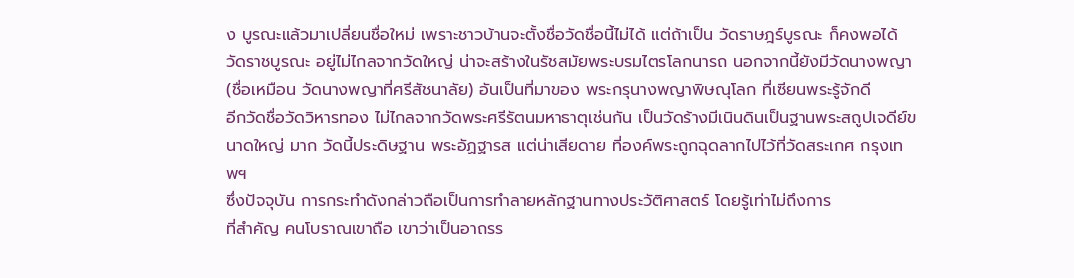ง บูรณะแล้วมาเปลี่ยนชื่อใหม่ เพราะชาวบ้านจะตั้งชื่อวัดชื่อนี้ไม่ได้ แต่ถ้าเป็น วัดราษฎร์บูรณะ ก็คงพอได้
วัดราชบูรณะ อยู่ไม่ไกลจากวัดใหญ่ น่าจะสร้างในรัชสมัยพระบรมไตรโลกนารถ นอกจากนี้ยังมีวัดนางพญา (ชื่อเหมือน วัดนางพญาที่ศรีสัชนาลัย) อันเป็นที่มาของ พระกรุนางพญาพิษณุโลก ที่เซียนพระรู้จักดี
อีกวัดชื่อวัดวิหารทอง ไม่ไกลจากวัดพระศรีรัตนมหาธาตุเช่นกัน เป็นวัดร้างมีเนินดินเป็นฐานพระสถูปเจดีย์ขนาดใหญ่ มาก วัดนี้ประดิษฐาน พระอัฏฐารส แต่น่าเสียดาย ที่องค์พระถูกฉุดลากไปไว้ที่วัดสระเกศ กรุงเทพฯ
ซึ่งปัจจุบัน การกระทำดังกล่าวถือเป็นการทำลายหลักฐานทางประวัติศาสตร์ โดยรู้เท่าไม่ถึงการ
ที่สำคัญ คนโบราณเขาถือ เขาว่าเป็นอาถรร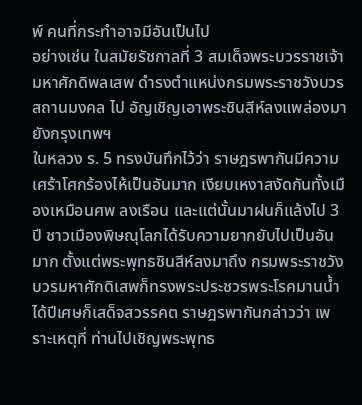พ์ คนที่กระทำอาจมีอันเป็นไป
อย่างเช่น ในสมัยรัชกาลที่ 3 สมเด็จพระบวรราชเจ้ามหาศักดิพลเสพ ดำรงตำแหน่งกรมพระราชวังบวรสถานมงคล ไป อัญเชิญเอาพระชินสีห์ลงแพล่องมายังกรุงเทพฯ
ในหลวง ร. 5 ทรงบันทึกไว้ว่า ราษฎรพากันมีความเศร้าโศกร้องไห้เป็นอันมาก เงียบเหงาสงัดกันทั้งเมืองเหมือนศพ ลงเรือน และแต่นั้นมาฝนก็แล้งไป 3 ปี ชาวเมืองพิษณุโลกได้รับความยากยับไปเป็นอันมาก ตั้งแต่พระพุทธชินสีห์ลงมาถึง กรมพระราชวังบวรมหาศักดิเสพก็ทรงพระประชวรพระโรคมานน้ำได้ปีเศษก็เสด็จสวรรคต ราษฎรพากันกล่าวว่า เพราะเหตุที่ ท่านไปเชิญพระพุทธ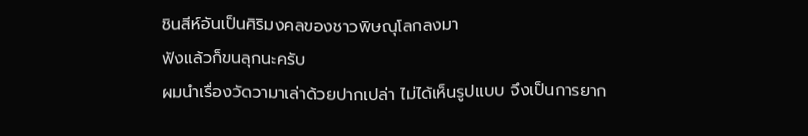ชินสีห์อันเป็นศิริมงคลของชาวพิษณุโลกลงมา
ฟังแล้วก็ขนลุกนะครับ
ผมนำเรื่องวัดวามาเล่าด้วยปากเปล่า ไม่ได้เห็นรูปแบบ จึงเป็นการยาก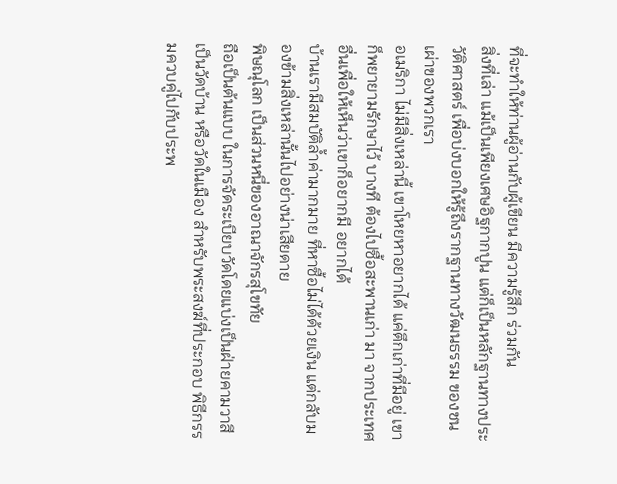ที่จะทำให้ท่านผู้อ่านกับผู้เขียน มีความรู้สึก ร่วมกัน
สิ่งที่เล่า แม้เป็นเพียงเศษอิฐกากปูน แต่ก็เป็นหลักฐานทางประวัติศาสตร์ เพื่อบ่งบอกให้รู้ถึงรากฐานทางวัฒนธรรม ของชนเผ่าของพวกเรา
อเมริกา ไม่มีสิ่งเหล่านี้ เขาโหยหาอยากได้ แค่ตึกเก่าที่มีอยู่ เขาก็พยายามรักษาไว้ บางที ต้องไปซื้อสะพานเก่า มา จากประเทศอื่นเพื่อให้เห็นว่าเขาก็อยากมี อยากได้
บ้านเรามีสมบัติล้ำค่ามากมาย ที่หาซื้อไม่ได้ด้วยเงิน แต่กลับมองข้ามสิ่งเหล่านั้นไปอย่างน่าเสียดาย
พิษณุโลก เป็นส่วนหนึ่ของอาณาจักรสุโขทัย
ถือเป็นต้นแบบ ในการจัดระเบียบวัดโดยแบ่งเป็นฝ่ายคามวาสี เป็นวัดบ้าน หรือวัดในเมือง สำหรับพระสงฆ์ที่ประกอบ พิธีกรรมควบคู่ไปกับประพ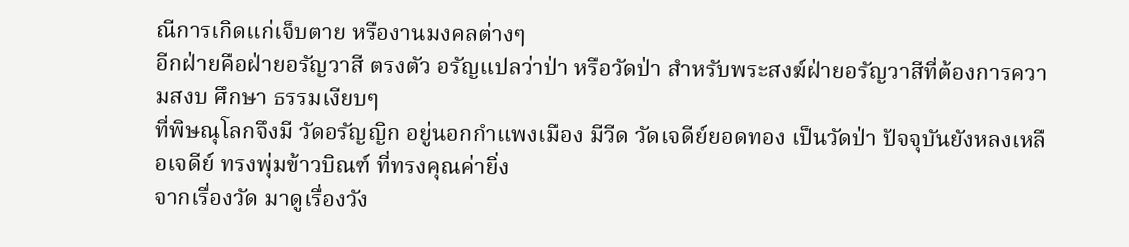ณีการเกิดแก่เจ็บตาย หรืองานมงคลต่างๆ
อีกฝ่ายคือฝ่ายอรัญวาสี ตรงตัว อรัญแปลว่าป่า หรือวัดป่า สำหรับพระสงฆ์ฝ่ายอรัญวาสีที่ต้องการความสงบ ศึกษา ธรรมเงียบๆ
ที่พิษณุโลกจึงมี วัดอรัญญิก อยู่นอกกำแพงเมือง มีวีด วัดเจดีย์ยอดทอง เป็นวัดป่า ปัจจุบันยังหลงเหลือเจดีย์ ทรงพุ่มข้าวบิณฑ์ ที่ทรงคุณค่ายิ่ง
จากเรื่องวัด มาดูเรื่องวัง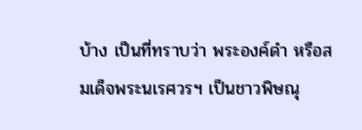บ้าง เป็นที่ทราบว่า พระองค์ดำ หรือสมเด็จพระนเรศวรฯ เป็นชาวพิษณุ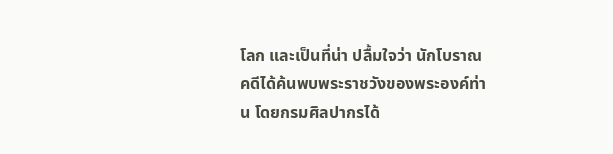โลก และเป็นที่น่า ปลื้มใจว่า นักโบราณคดีได้ค้นพบพระราชวังของพระองค์ท่าน โดยกรมศิลปากรได้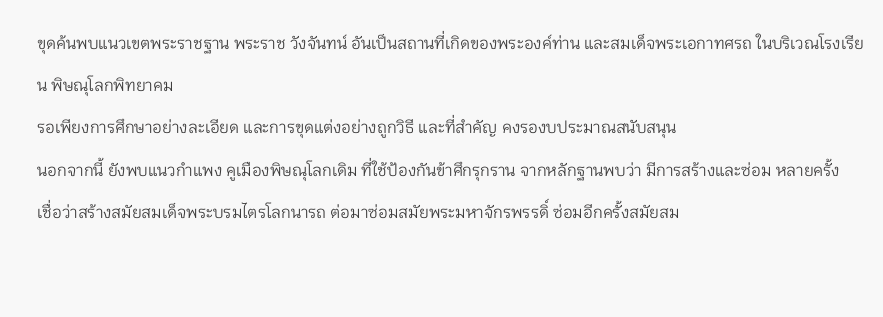ขุดค้นพบแนวเขตพระราชฐาน พระราช วังจันทน์ อันเป็นสถานที่เกิดของพระองค์ท่าน และสมเด็จพระเอกาทศรถ ในบริเวณโรงเรียน พิษณุโลกพิทยาคม
รอเพียงการศึกษาอย่างละเอียด และการขุดแต่งอย่างถูกวิธี และที่สำคัญ คงรองบประมาณสนับสนุน
นอกจากนี้ ยังพบแนวกำแพง คูเมืองพิษณุโลกเดิม ที่ใช้ป้องกันข้าศึกรุกราน จากหลักฐานพบว่า มีการสร้างและซ่อม หลายครั้ง
เชื่อว่าสร้างสมัยสมเด็จพระบรมไตรโลกนารถ ต่อมาซ่อมสมัยพระมหาจักรพรรดิ์ ซ่อมอีกครั้งสมัยสม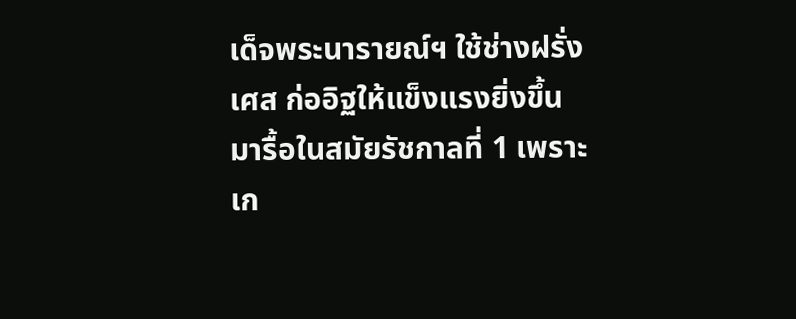เด็จพระนารายณ์ฯ ใช้ช่างฝรั่งเศส ก่ออิฐให้แข็งแรงยิ่งขึ้น
มารื้อในสมัยรัชกาลที่ 1 เพราะเก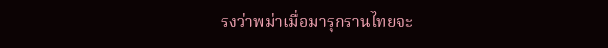รงว่าพม่าเมื่อมารุกรานไทยจะ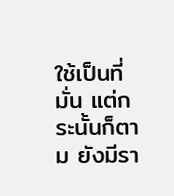ใช้เป็นที่มั่น แต่กระนั้นก็ตาม ยังมีรา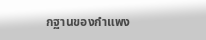กฐานของกำแพง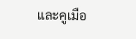และคูเมือ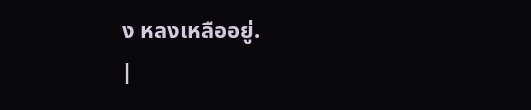ง หลงเหลืออยู่.
|